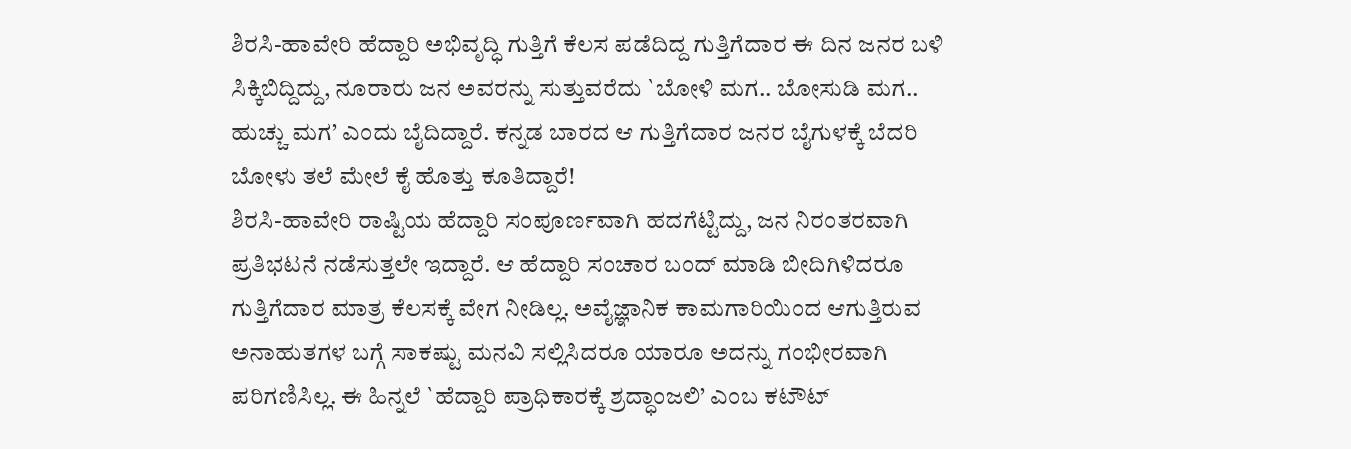ಶಿರಸಿ-ಹಾವೇರಿ ಹೆದ್ದಾರಿ ಅಭಿವೃದ್ಧಿ ಗುತ್ತಿಗೆ ಕೆಲಸ ಪಡೆದಿದ್ದ ಗುತ್ತಿಗೆದಾರ ಈ ದಿನ ಜನರ ಬಳಿ ಸಿಕ್ಕಿಬಿದ್ದಿದ್ದು, ನೂರಾರು ಜನ ಅವರನ್ನು ಸುತ್ತುವರೆದು `ಬೋಳಿ ಮಗ.. ಬೋಸುಡಿ ಮಗ.. ಹುಚ್ಚು ಮಗ’ ಎಂದು ಬೈದಿದ್ದಾರೆ. ಕನ್ನಡ ಬಾರದ ಆ ಗುತ್ತಿಗೆದಾರ ಜನರ ಬೈಗುಳಕ್ಕೆ ಬೆದರಿ ಬೋಳು ತಲೆ ಮೇಲೆ ಕೈ ಹೊತ್ತು ಕೂತಿದ್ದಾರೆ!
ಶಿರಸಿ-ಹಾವೇರಿ ರಾಷ್ಟಿಯ ಹೆದ್ದಾರಿ ಸಂಪೂರ್ಣವಾಗಿ ಹದಗೆಟ್ಟಿದ್ದು, ಜನ ನಿರಂತರವಾಗಿ ಪ್ರತಿಭಟನೆ ನಡೆಸುತ್ತಲೇ ಇದ್ದಾರೆ. ಆ ಹೆದ್ದಾರಿ ಸಂಚಾರ ಬಂದ್ ಮಾಡಿ ಬೀದಿಗಿಳಿದರೂ ಗುತ್ತಿಗೆದಾರ ಮಾತ್ರ ಕೆಲಸಕ್ಕೆ ವೇಗ ನೀಡಿಲ್ಲ. ಅವೈಜ್ಞಾನಿಕ ಕಾಮಗಾರಿಯಿಂದ ಆಗುತ್ತಿರುವ ಅನಾಹುತಗಳ ಬಗ್ಗೆ ಸಾಕಷ್ಟು ಮನವಿ ಸಲ್ಲಿಸಿದರೂ ಯಾರೂ ಅದನ್ನು ಗಂಭೀರವಾಗಿ ಪರಿಗಣಿಸಿಲ್ಲ. ಈ ಹಿನ್ನಲೆ `ಹೆದ್ದಾರಿ ಪ್ರಾಧಿಕಾರಕ್ಕೆ ಶ್ರದ್ಧಾಂಜಲಿ’ ಎಂಬ ಕಟೌಟ್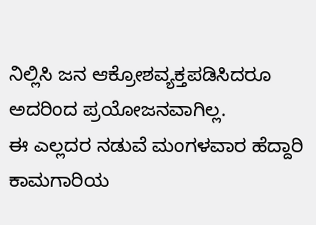ನಿಲ್ಲಿಸಿ ಜನ ಆಕ್ರೋಶವ್ಯಕ್ತಪಡಿಸಿದರೂ ಅದರಿಂದ ಪ್ರಯೋಜನವಾಗಿಲ್ಲ.
ಈ ಎಲ್ಲದರ ನಡುವೆ ಮಂಗಳವಾರ ಹೆದ್ದಾರಿ ಕಾಮಗಾರಿಯ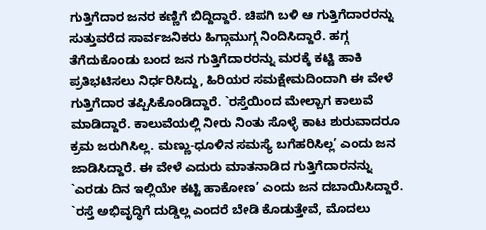ಗುತ್ತಿಗೆದಾರ ಜನರ ಕಣ್ಣಿಗೆ ಬಿದ್ದಿದ್ದಾರೆ. ಚಿಪಗಿ ಬಳಿ ಆ ಗುತ್ತಿಗೆದಾರರನ್ನು ಸುತ್ತುವರೆದ ಸಾರ್ವಜನಿಕರು ಹಿಗ್ಗಾಮುಗ್ಗ ನಿಂದಿಸಿದ್ದಾರೆ. ಹಗ್ಗ ತೆಗೆದುಕೊಂಡು ಬಂದ ಜನ ಗುತ್ತಿಗೆದಾರರನ್ನು ಮರಕ್ಕೆ ಕಟ್ಟಿ ಹಾಕಿ ಪ್ರತಿಭಟಿಸಲು ನಿರ್ಧರಿಸಿದ್ದು, ಹಿರಿಯರ ಸಮಕ್ಷೇಮದಿಂದಾಗಿ ಈ ವೇಳೆ ಗುತ್ತಿಗೆದಾರ ತಪ್ಪಿಸಿಕೊಂಡಿದ್ದಾರೆ. `ರಸ್ತೆಯಿಂದ ಮೇಲ್ಬಾಗ ಕಾಲುವೆ ಮಾಡಿದ್ದಾರೆ. ಕಾಲುವೆಯಲ್ಲಿ ನೀರು ನಿಂತು ಸೊಳ್ಳೆ ಕಾಟ ಶುರುವಾದರೂ ಕ್ರಮ ಜರುಗಿಸಿಲ್ಲ. ಮಣ್ಣು-ಧೂಳಿನ ಸಮಸ್ಯೆ ಬಗೆಹರಿಸಿಲ್ಲ’ ಎಂದು ಜನ ಜಾಡಿಸಿದ್ದಾರೆ. ಈ ವೇಳೆ ಎದುರು ಮಾತನಾಡಿದ ಗುತ್ತಿಗೆದಾರನನ್ನು `ಎರಡು ದಿನ ಇಲ್ಲಿಯೇ ಕಟ್ಟಿ ಹಾಕೋಣ’ ಎಂದು ಜನ ದಬಾಯಿಸಿದ್ದಾರೆ.
`ರಸ್ತೆ ಅಭಿವೃದ್ಧಿಗೆ ದುಡ್ಡಿಲ್ಲ ಎಂದರೆ ಬೇಡಿ ಕೊಡುತ್ತೇವೆ, ಮೊದಲು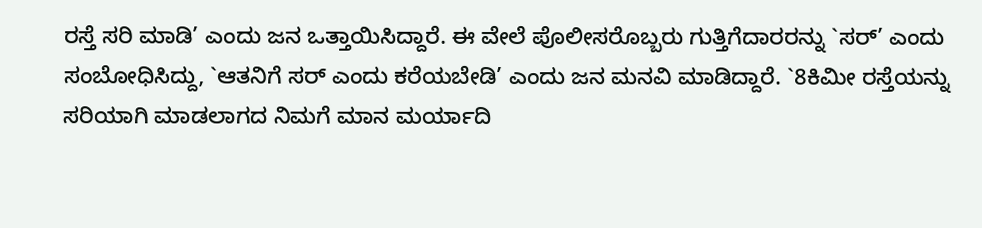ರಸ್ತೆ ಸರಿ ಮಾಡಿ’ ಎಂದು ಜನ ಒತ್ತಾಯಿಸಿದ್ದಾರೆ. ಈ ವೇಲೆ ಪೊಲೀಸರೊಬ್ಬರು ಗುತ್ತಿಗೆದಾರರನ್ನು `ಸರ್’ ಎಂದು ಸಂಬೋಧಿಸಿದ್ದು, `ಆತನಿಗೆ ಸರ್ ಎಂದು ಕರೆಯಬೇಡಿ’ ಎಂದು ಜನ ಮನವಿ ಮಾಡಿದ್ದಾರೆ. `8ಕಿಮೀ ರಸ್ತೆಯನ್ನು ಸರಿಯಾಗಿ ಮಾಡಲಾಗದ ನಿಮಗೆ ಮಾನ ಮರ್ಯಾದಿ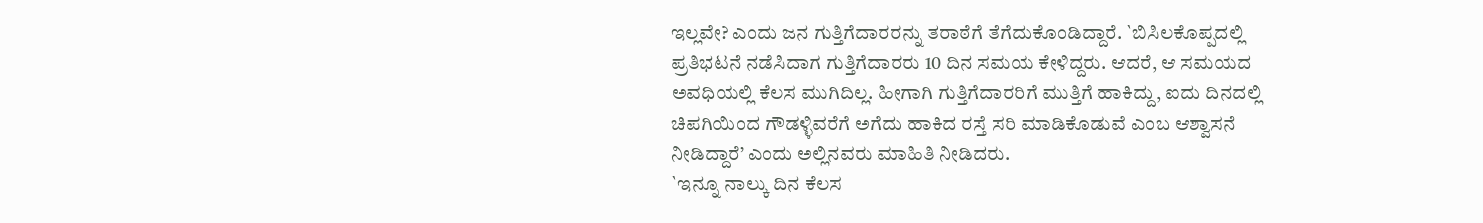ಇಲ್ಲವೇ? ಎಂದು ಜನ ಗುತ್ತಿಗೆದಾರರನ್ನು ತರಾಠೆಗೆ ತೆಗೆದುಕೊಂಡಿದ್ದಾರೆ. `ಬಿಸಿಲಕೊಪ್ಪದಲ್ಲಿ ಪ್ರತಿಭಟನೆ ನಡೆಸಿದಾಗ ಗುತ್ತಿಗೆದಾರರು 10 ದಿನ ಸಮಯ ಕೇಳಿದ್ದರು. ಆದರೆ, ಆ ಸಮಯದ ಅವಧಿಯಲ್ಲಿ ಕೆಲಸ ಮುಗಿದಿಲ್ಲ. ಹೀಗಾಗಿ ಗುತ್ತಿಗೆದಾರರಿಗೆ ಮುತ್ತಿಗೆ ಹಾಕಿದ್ದು, ಐದು ದಿನದಲ್ಲಿ ಚಿಪಗಿಯಿಂದ ಗೌಡಳ್ಳಿವರೆಗೆ ಅಗೆದು ಹಾಕಿದ ರಸ್ತೆ ಸರಿ ಮಾಡಿಕೊಡುವೆ ಎಂಬ ಆಶ್ವಾಸನೆ ನೀಡಿದ್ದಾರೆ’ ಎಂದು ಅಲ್ಲಿನವರು ಮಾಹಿತಿ ನೀಡಿದರು.
`ಇನ್ನೂ ನಾಲ್ಕು ದಿನ ಕೆಲಸ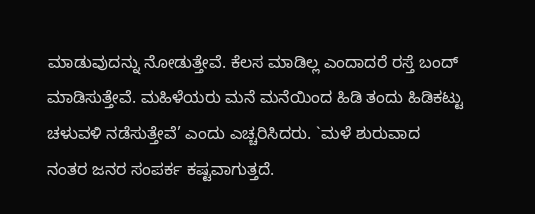ಮಾಡುವುದನ್ನು ನೋಡುತ್ತೇವೆ. ಕೆಲಸ ಮಾಡಿಲ್ಲ ಎಂದಾದರೆ ರಸ್ತೆ ಬಂದ್ ಮಾಡಿಸುತ್ತೇವೆ. ಮಹಿಳೆಯರು ಮನೆ ಮನೆಯಿಂದ ಹಿಡಿ ತಂದು ಹಿಡಿಕಟ್ಟು ಚಳುವಳಿ ನಡೆಸುತ್ತೇವೆ’ ಎಂದು ಎಚ್ಚರಿಸಿದರು. `ಮಳೆ ಶುರುವಾದ ನಂತರ ಜನರ ಸಂಪರ್ಕ ಕಷ್ಟವಾಗುತ್ತದೆ.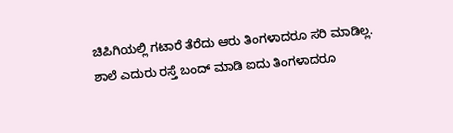ಚಿಪಿಗಿಯಲ್ಲಿ ಗಟಾರೆ ತೆರೆದು ಆರು ತಿಂಗಳಾದರೂ ಸರಿ ಮಾಡಿಲ್ಲ. ಶಾಲೆ ಎದುರು ರಸ್ತೆ ಬಂದ್ ಮಾಡಿ ಐದು ತಿಂಗಳಾದರೂ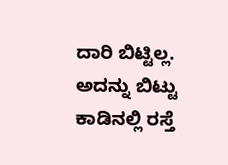ದಾರಿ ಬಿಟ್ಟಿಲ್ಲ. ಅದನ್ನು ಬಿಟ್ಟು ಕಾಡಿನಲ್ಲಿ ರಸ್ತೆ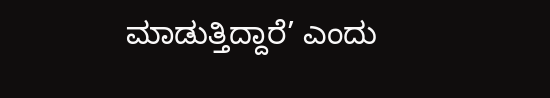ಮಾಡುತ್ತಿದ್ದಾರೆ’ ಎಂದು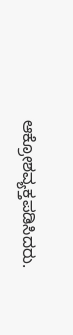ಆಕ್ರೋಶವ್ಯಕ್ತಪಡಿಸಿದರು.